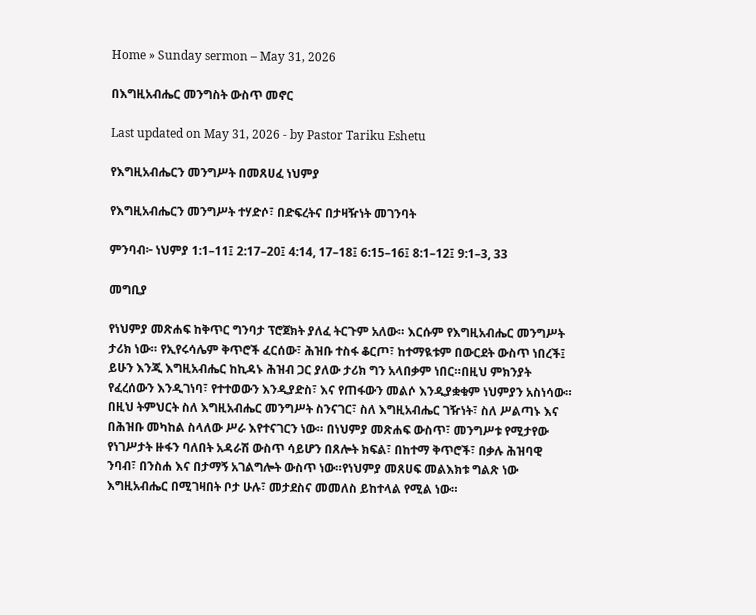Home » Sunday sermon – May 31, 2026

በእግዚአብሔር መንግስት ውስጥ መኖር

Last updated on May 31, 2026 - by Pastor Tariku Eshetu

የእግዚአብሔርን መንግሥት በመጸሀፈ ነህምያ

የእግዚአብሔርን መንግሥት ተሃድሶ፣ በድፍረትና በታዛዥነት መገንባት

ምንባብ፦ ነህምያ 1:1–11፤ 2:17–20፤ 4:14, 17–18፤ 6:15–16፤ 8:1–12፤ 9:1–3, 33

መግቢያ

የነህምያ መጽሐፍ ከቅጥር ግንባታ ፕሮጀክት ያለፈ ትርጉም አለው። እርሱም የእግዚአብሔር መንግሥት ታሪክ ነው። የኢየሩሳሌም ቅጥሮች ፈርሰው፣ ሕዝቡ ተስፋ ቆርጦ፣ ከተማዪቱም በውርደት ውስጥ ነበረች፤ ይሁን እንጂ እግዚአብሔር ከኪዳኑ ሕዝብ ጋር ያለው ታሪክ ግን አላበቃም ነበር።በዚህ ምክንያት የፈረሰውን እንዲገነባ፣ የተተወውን እንዲያድስ፣ እና የጠፋውን መልሶ እንዲያቋቁም ነህምያን አስነሳው። በዚህ ትምህርት ስለ እግዚአብሔር መንግሥት ስንናገር፣ ስለ እግዚአብሔር ገዥነት፣ ስለ ሥልጣኑ እና በሕዝቡ መካከል ስላለው ሥራ እየተናገርን ነው። በነህምያ መጽሐፍ ውስጥ፣ መንግሥቱ የሚታየው የነገሥታት ዙፋን ባለበት አዳራሽ ውስጥ ሳይሆን በጸሎት ክፍል፣ በከተማ ቅጥሮች፣ በቃሉ ሕዝባዊ ንባብ፣ በንስሐ እና በታማኝ አገልግሎት ውስጥ ነው።የነህምያ መጸሀፍ መልእክቱ ግልጽ ነው እግዚአብሔር በሚገዛበት ቦታ ሁሉ፣ መታደስና መመለስ ይከተላል የሚል ነው።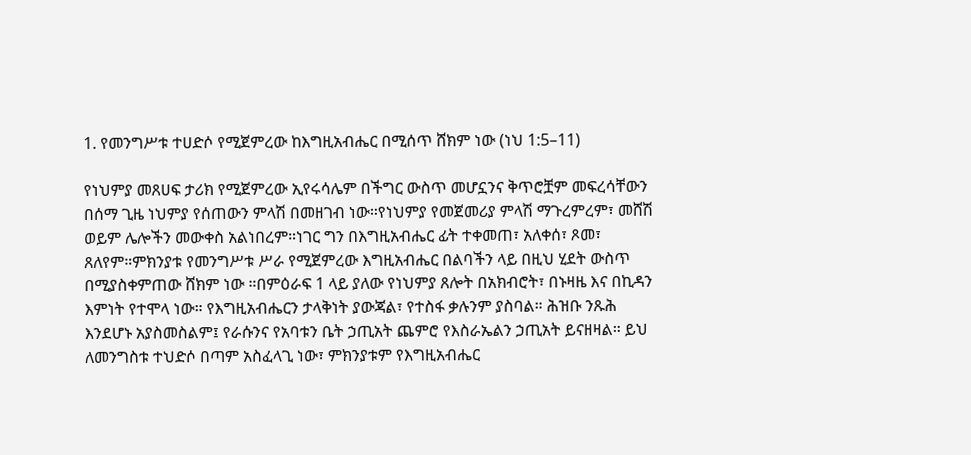1. የመንግሥቱ ተሀድሶ የሚጀምረው ከእግዚአብሔር በሚሰጥ ሸክም ነው (ነህ 1:5–11)

የነህምያ መጸሀፍ ታሪክ የሚጀምረው ኢየሩሳሌም በችግር ውስጥ መሆኗንና ቅጥሮቿም መፍረሳቸውን በሰማ ጊዜ ነህምያ የሰጠውን ምላሽ በመዘገብ ነው።የነህምያ የመጀመሪያ ምላሽ ማጉረምረም፣ መሸሽ ወይም ሌሎችን መውቀስ አልነበረም።ነገር ግን በእግዚአብሔር ፊት ተቀመጠ፣ አለቀሰ፣ ጾመ፣ ጸለየም።ምክንያቱ የመንግሥቱ ሥራ የሚጀምረው እግዚአብሔር በልባችን ላይ በዚህ ሂደት ውስጥ በሚያስቀምጠው ሸክም ነው ።በምዕራፍ 1 ላይ ያለው የነህምያ ጸሎት በአክብሮት፣ በኑዛዜ እና በኪዳን እምነት የተሞላ ነው። የእግዚአብሔርን ታላቅነት ያውጃል፣ የተስፋ ቃሉንም ያስባል። ሕዝቡ ንጹሕ እንደሆኑ አያስመስልም፤ የራሱንና የአባቱን ቤት ኃጢአት ጨምሮ የእስራኤልን ኃጢአት ይናዘዛል። ይህ ለመንግስቱ ተህድሶ በጣም አስፈላጊ ነው፣ ምክንያቱም የእግዚአብሔር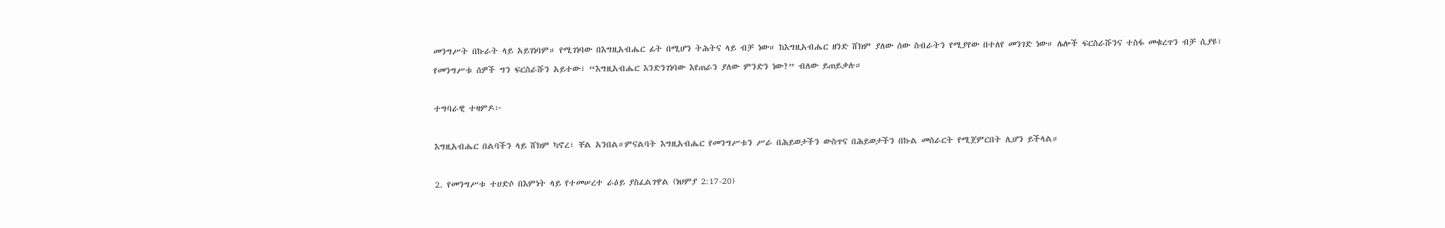መንግሥት በኩራት ላይ አይገነባም። የሚገነባው በእግዚአብሔር ፊት በሚሆን ትሕትና ላይ ብቻ ነው። ከእግዚአብሔር ዘንድ ሸክም ያለው ሰው ስብራትን የሚያየው በተለየ መንገድ ነው። ሌሎች ፍርስራሹንና ተስፋ መቁረጥን ብቻ ሲያዩ፣ የመንግሥቱ ሰዎች ግን ፍርስራሹን አይተው፣ “እግዚአብሔር እንድንገነባው እየጠራን ያለው ምንድን ነው?” ብለው ይጠይቃሉ።

ተግባራዊ ተዛምዶ፦

እግዚአብሔር በልባችን ላይ ሸክም ካኖረ፣ ቸል አንበል።ምናልባት እግዚአብሔር የመንግሥቱን ሥራ በሕይወታችን ውስጥና በሕይወታችን በኩል መስራርት የሚጀምርበት ሊሆን ይችላል።

2. የመንግሥቱ ተሀድሶ በእምነት ላይ የተመሠረተ ራዕይ ያስፈልገዋል (ነህምያ 2:17-20)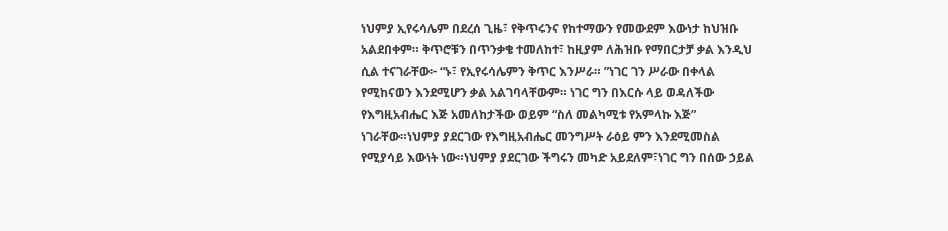ነህምያ ኢየሩሳሌም በደረሰ ጊዜ፣ የቅጥሩንና የከተማውን የመውደም እውነታ ከህዝቡ አልደበቀም። ቅጥሮቹን በጥንቃቄ ተመለከተ፣ ከዚያም ለሕዝቡ የማበርታቻ ቃል እንዲህ ሲል ተናገራቸው፦ “ኑ፣ የኢየሩሳሌምን ቅጥር እንሥራ። ”ነገር ገን ሥራው በቀላል የሚከናወን እንደሚሆን ቃል አልገባላቸውም። ነገር ግን በእርሱ ላይ ወዳለችው የእግዚአብሔር እጅ አመለከታችው ወይም “ስለ መልካሚቱ የአምላኩ እጅ” ነገራቸው።ነህምያ ያደርገው የእግዚአብሔር መንግሥት ራዕይ ምን እንደሚመስል የሚያሳይ እውነት ነው።ነህምያ ያደርገው ችግሩን መካድ አይደለም፣ነገር ግን በሰው ኃይል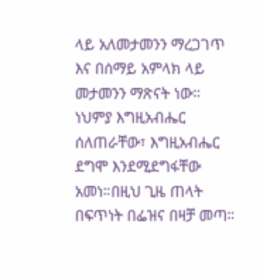ላይ አለመታመንን ማረጋገጥ እና በሰማይ አምላክ ላይ መታመንን ማጽናት ነው። ነህምያ እግዚአብሔር ሰለጠራቸው፣ እግዚአብሔር ደግሞ እንደሚደግፋቸው አመነ።በዚህ ጊዜ ጠላት በፍጥነት በፌዝና በዛቻ መጣ።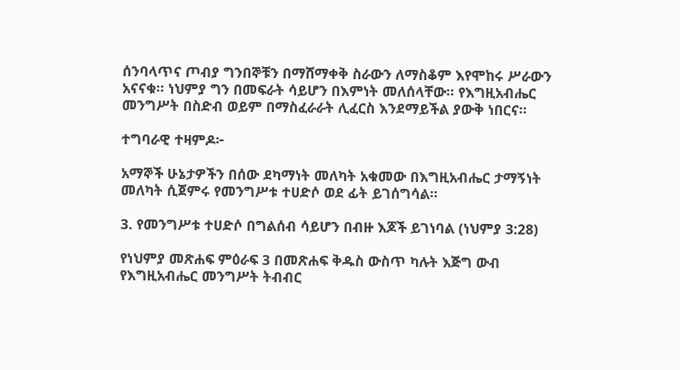ሰንባላጥና ጦብያ ግንበኞቹን በማሸማቀቅ ስራውን ለማስቆም እየሞከሩ ሥራውን አናናቁ። ነህምያ ግን በመፍራት ሳይሆን በእምነት መለሰላቸው። የእግዚአብሔር መንግሥት በስድብ ወይም በማስፈራራት ሊፈርስ እንደማይችል ያውቅ ነበርና።

ተግባራዊ ተዛምዶ፦

አማኞች ሁኔታዎችን በሰው ደካማነት መለካት አቁመው በእግዚአብሔር ታማኝነት መለካት ሲጀምሩ የመንግሥቱ ተሀድሶ ወደ ፊት ይገሰግሳል።

3. የመንግሥቱ ተሀድሶ በግልሰብ ሳይሆን በብዙ እጆች ይገነባል (ነህምያ 3:28)

የነህምያ መጽሐፍ ምዕራፍ 3 በመጽሐፍ ቅዱስ ውስጥ ካሉት እጅግ ውብ የእግዚአብሔር መንግሥት ትብብር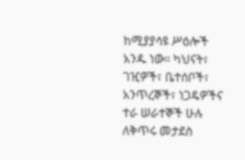ከሚያያሳዩ ሥዕሎች አንዱ ነው። ካህናት፣ ገዢዎች፣ ቤተሰቦች፣ አንጥረኞች፣ ነጋዴዎችና ተራ ሠራተኞች ሁሉ ለቅጥሩ መታደስ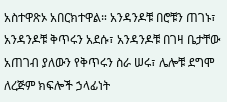አስተዋጽኦ አበርክተዋል። አንዳንዶቹ በሮቹን ጠገኑ፣ አንዳንዶቹ ቅጥሩን አደሱ፣ አንዳንዶቹ በገዛ ቤታቸው አጠገብ ያለውን የቅጥሩን ስራ ሠሩ፣ ሌሎቹ ደግሞ ለረጅም ክፍሎች ኃላፊነት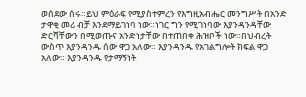ወሰደው ሰሩ።ይህ ምዕራፍ የሚያስተምረን የእግዚአብሔር መንግሥት በአንድ ታዋቂ መሪ ብቻ እንደማይገነባ ነው።ነገር ግን የሚገነባው እያንዳንዳቸው ድርሻቸውን በሚወጡና አንድነታቸው በተጠበቀ ሕዝቦች ነው።በህብረት ውስጥ እያንዳንዱ ሰው ዋጋ አለው። እያንዳንዱ የአገልግሎት ክፍል ዋጋ አለው። እያንዳንዱ የታማኝነት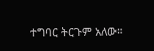ተግባር ትርጉም አለው።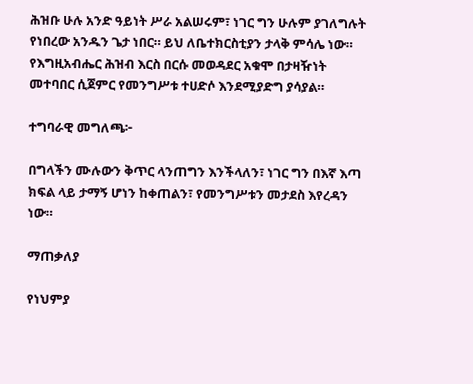ሕዝቡ ሁሉ አንድ ዓይነት ሥራ አልሠሩም፣ ነገር ግን ሁሉም ያገለግሉት የነበረው አንዱን ጌታ ነበር። ይህ ለቤተክርስቲያን ታላቅ ምሳሌ ነው። የእግዚአብሔር ሕዝብ እርስ በርሱ መወዳደር አቁሞ በታዛዥነት መተባበር ሲጀምር የመንግሥቱ ተሀድሶ እንደሚያድግ ያሳያል።

ተግባራዊ መግለጫ፦

በግላችን ሙሉውን ቅጥር ላንጠግን እንችላለን፣ ነገር ግን በእኛ እጣ ክፍል ላይ ታማኝ ሆነን ከቀጠልን፣ የመንግሥቱን መታደስ እየረዳን ነው።

ማጠቃለያ

የነህምያ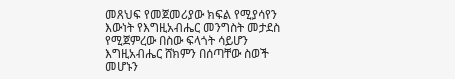መጸህፍ የመጀመሪያው ክፍል የሚያሳየን እውነት የእግዚአብሔር መንግስት መታደስ የሚጀምረው በስው ፍላጎት ሳይሆን እግዚአብሔር ሸክምን በሰጣቸው ስወች መሆኑን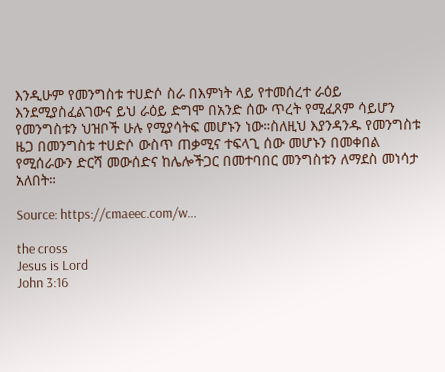እንዲሁም የመንግስቱ ተሀድሶ ስራ በእምነት ላይ የተመሰረተ ራዕይ እንደሚያስፈልገውና ይህ ራዕይ ድግሞ በአንድ ሰው ጥረት የሚፈጸም ሳይሆን የመንግስቱን ህዝቦች ሁሉ የሚያሳትፍ መሆኑን ነው።ስለዚህ እያንዳንዱ የመንግስቱ ዜጋ በመንግስቱ ተሀድሶ ውስጥ ጠቃሚና ተፍላጊ ሰው መሆኑን በመቀበል የሚሰራውን ድርሻ መውሰድና ከሌሎችጋር በመተባበር መንግስቱን ለማደስ መነሳታ አለበት።

Source: https://cmaeec.com/w...

the cross
Jesus is Lord
John 3:16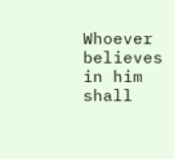Whoever believes in him shall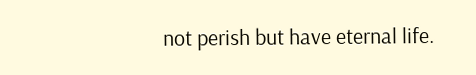not perish but have eternal life.